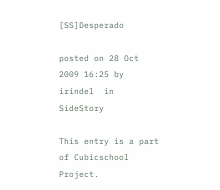[SS]Desperado

posted on 28 Oct 2009 16:25 by irindel  in SideStory

This entry is a part of Cubicschool Project.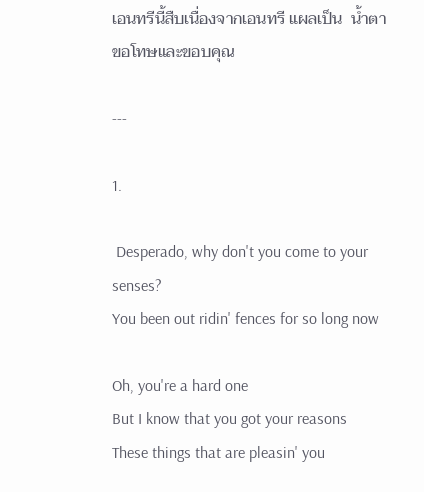เอนทรีนี้สืบเนื่องจากเอนทรี แผลเป็น  น้ำตา  ขอโทษและขอบคุณ

---

1.

 Desperado, why don't you come to your senses?
You been out ridin' fences for so long now

Oh, you're a hard one
But I know that you got your reasons
These things that are pleasin' you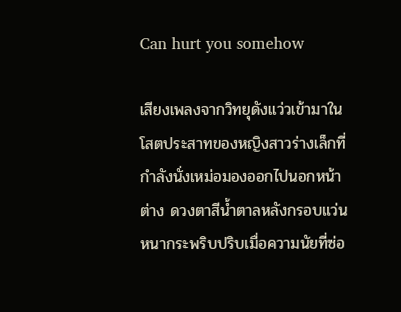Can hurt you somehow

เสียงเพลงจากวิทยุดังแว่วเข้ามาในโสตประสาทของหญิงสาวร่างเล็กที่กำลังนั่งเหม่อมองออกไปนอกหน้าต่าง ดวงตาสีน้ำตาลหลังกรอบแว่นหนากระพริบปริบเมื่อความนัยที่ซ่อ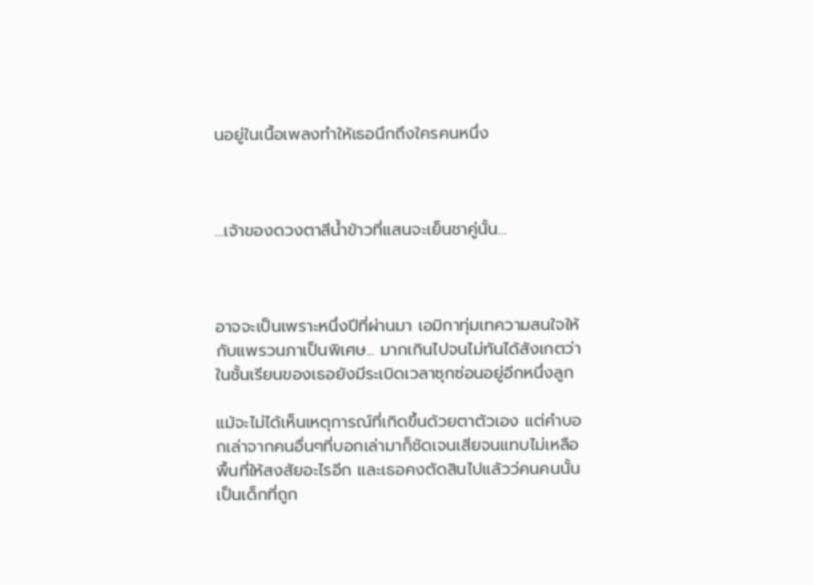นอยู่ในเนื้อเพลงทำให้เธอนึกถึงใครคนหนึ่ง



...เจ้าของดวงตาสีน้ำข้าวที่แสนจะเย็นชาคู่นั้น...



อาจจะเป็นเพราะหนึ่งปีที่ผ่านมา เอมิกาทุ่มเทความสนใจให้กับแพรวนภาเป็นพิเศษ... มากเกินไปจนไม่ทันได้สังเกตว่าในชั้นเรียนของเธอยังมีระเบิดเวลาซุกซ่อนอยู่อีกหนึ่งลูก

แม้จะไม่ได้เห็นเหตุการณ์ที่เกิดขึ้นด้วยตาตัวเอง แต่คำบอกเล่าจากคนอื่นๆที่บอกเล่ามาก็ชัดเจนเสียจนแทบไม่เหลือพื้นที่ให้สงสัยอะไรอีก และเธอคงตัดสินไปแล้วว่คนคนนั้นเป็นเด็กที่ถูก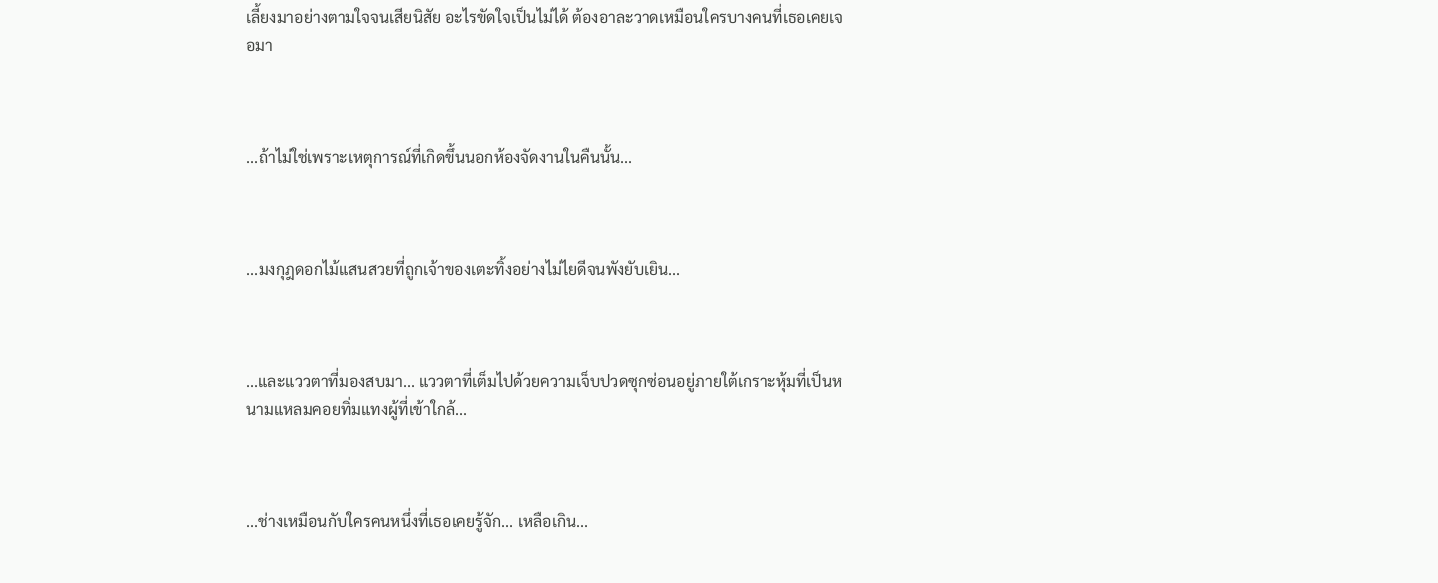เลี้ยงมาอย่างตามใจจนเสียนิสัย อะไรขัดใจเป็นไม่ได้ ต้องอาละวาดเหมือนใครบางคนที่เธอเคยเจอมา



...ถ้าไม่ใช่เพราะเหตุการณ์ที่เกิดขึ้นนอกห้องจัดงานในคืนนั้น...



...มงกุฎดอกไม้แสนสวยที่ถูกเจ้าของเตะทิ้งอย่างไม่ไยดีจนพังยับเยิน...



...และแววตาที่มองสบมา... แววตาที่เต็มไปด้วยความเจ็บปวดซุกซ่อนอยู่ภายใต้เกราะหุ้มที่เป็นหนามแหลมคอยทิ่มแทงผู้ที่เข้าใกล้...



...ช่างเหมือนกับใครคนหนึ่งที่เธอเคยรู้จัก... เหลือเกิน...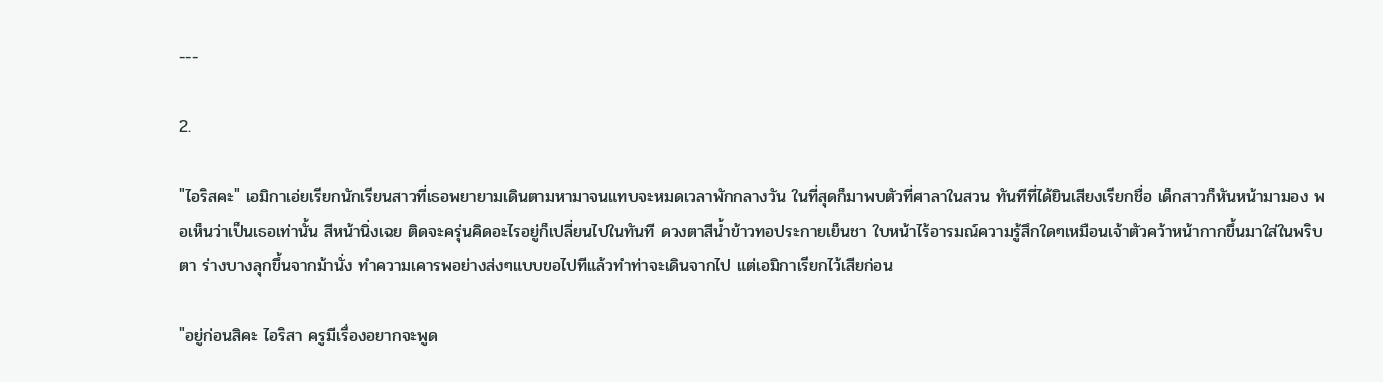---

2.

"ไอริสคะ" เอมิกาเอ่ยเรียกนักเรียนสาวที่เธอพยายามเดินตามหามาจนแทบจะหมดเวลาพักกลางวัน ในที่สุดก็มาพบตัวที่ศาลาในสวน ทันทีที่ได้ยินเสียงเรียกชื่อ เด็กสาวก็หันหน้ามามอง พอเห็นว่าเป็นเธอเท่านั้น สีหน้านิ่งเฉย ติดจะครุ่นคิดอะไรอยู่ก็เปลี่ยนไปในทันที ดวงตาสีน้ำข้าวทอประกายเย็นชา ใบหน้าไร้อารมณ์ความรู้สึกใดๆเหมือนเจ้าตัวคว้าหน้ากากขึ้นมาใส่ในพริบตา ร่างบางลุกขึ้นจากม้านั่ง ทำความเคารพอย่างส่งๆแบบขอไปทีแล้วทำท่าจะเดินจากไป แต่เอมิกาเรียกไว้เสียก่อน

"อยู่ก่อนสิคะ ไอริสา ครูมีเรื่องอยากจะพูด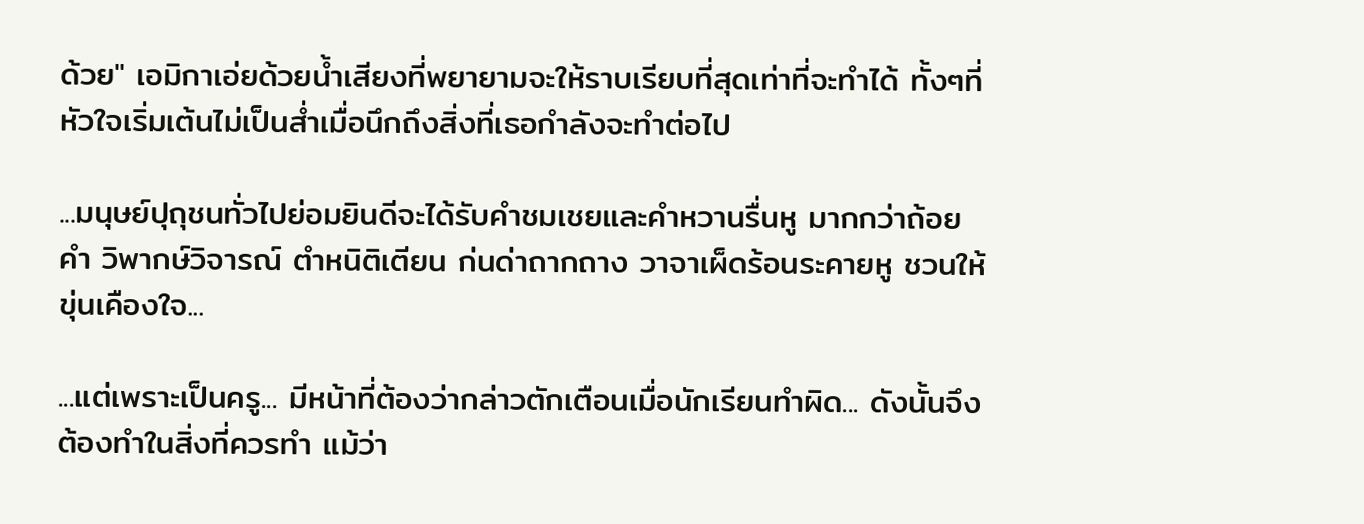ด้วย" เอมิกาเอ่ยด้วยน้ำเสียงที่พยายามจะให้ราบเรียบที่สุดเท่าที่จะทำได้ ทั้งๆที่หัวใจเริ่มเต้นไม่เป็นส่ำเมื่อนึกถึงสิ่งที่เธอกำลังจะทำต่อไป

...มนุษย์ปุถุชนทั่วไปย่อมยินดีจะได้รับคำชมเชยและคำหวานรื่นหู มากกว่าถ้อยคำ วิพากษ์วิจารณ์ ตำหนิติเตียน ก่นด่าถากถาง วาจาเผ็ดร้อนระคายหู ชวนให้ขุ่นเคืองใจ...

...แต่เพราะเป็นครู... มีหน้าที่ต้องว่ากล่าวตักเตือนเมื่อนักเรียนทำผิด... ดังนั้นจึงต้องทำในสิ่งที่ควรทำ แม้ว่า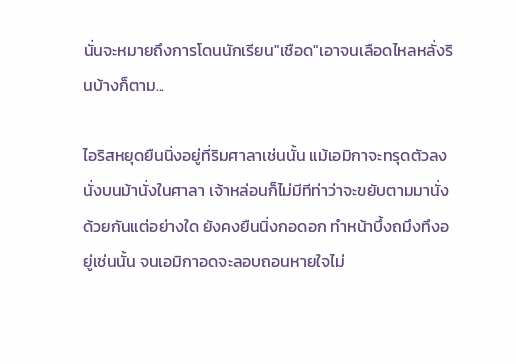นั่นจะหมายถึงการโดนนักเรียน"เชือด"เอาจนเลือดไหลหลั่งรินบ้างก็ตาม...

ไอริสหยุดยืนนิ่งอยู่ที่ริมศาลาเช่นนั้น แม้เอมิกาจะทรุดตัวลงนั่งบนม้านั่งในศาลา เจ้าหล่อนก็ไม่มีทีท่าว่าจะขยับตามมานั่งด้วยกันแต่อย่างใด ยังคงยืนนิ่งกอดอก ทำหน้าบึ้งถมึงทึงอยู่เช่นนั้น จนเอมิกาอดจะลอบถอนหายใจไม่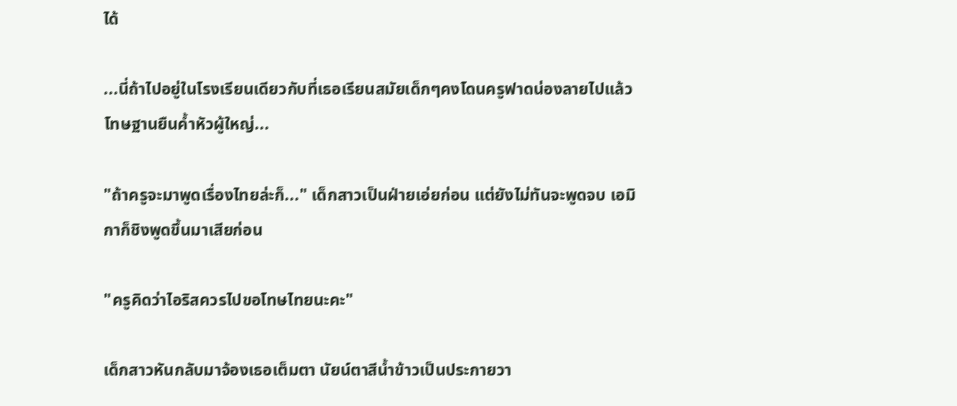ได้

...นี่ถ้าไปอยู่ในโรงเรียนเดียวกับที่เธอเรียนสมัยเด็กๆคงโดนครูฟาดน่องลายไปแล้วโทษฐานยืนค้ำหัวผู้ใหญ่...

"ถ้าครูจะมาพูดเรื่องไทยล่ะก็..." เด็กสาวเป็นฝ่ายเอ่ยก่อน แต่ยังไม่ทันจะพูดจบ เอมิกาก็ชิงพูดขึ้นมาเสียก่อน

"ครูคิดว่าไอริสควรไปขอโทษไทยนะคะ"

เด็กสาวหันกลับมาจ้องเธอเต็มตา นัยน์ตาสีน้ำข้าวเป็นประกายวา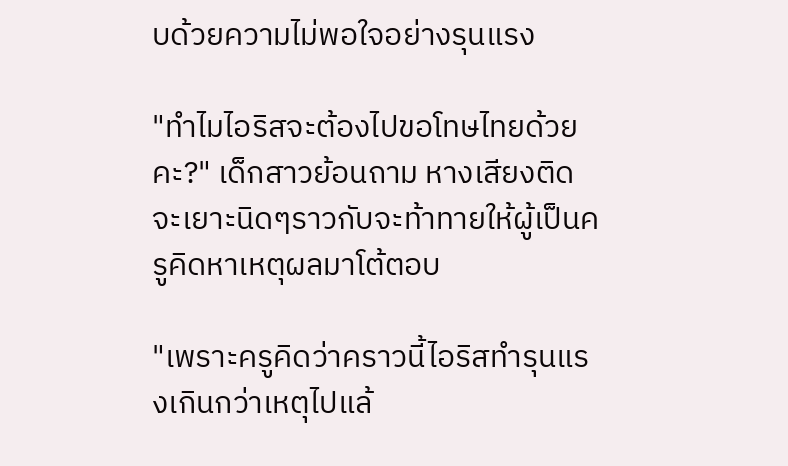บด้วยความไม่พอใจอย่างรุนแรง

"ทำไมไอริสจะต้องไปขอโทษไทยด้วยคะ?" เด็กสาวย้อนถาม หางเสียงติดจะเยาะนิดๆราวกับจะท้าทายให้ผู้เป็นครูคิดหาเหตุผลมาโต้ตอบ

"เพราะครูคิดว่าคราวนี้ไอริสทำรุนแรงเกินกว่าเหตุไปแล้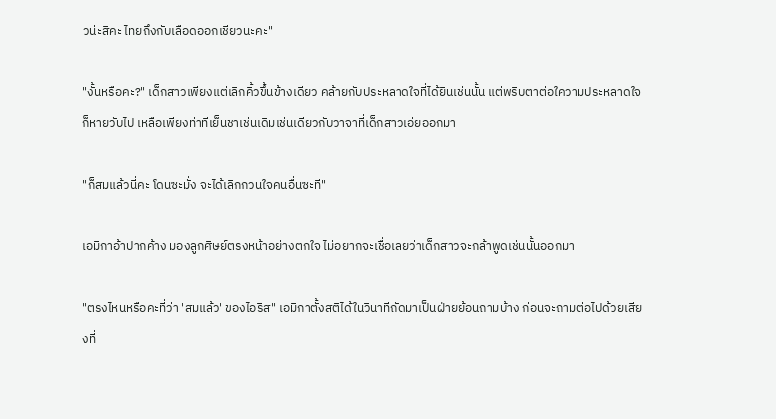วน่ะสิคะ ไทยถึงกับเลือดออกเชียวนะคะ"

"งั้นหรือคะ?" เด็กสาวเพียงแต่เลิกคิ้วขึ้นข้างเดียว คล้ายกับประหลาดใจที่ได้ยินเช่นนั้น แต่พริบตาต่อใความประหลาดใจก็หายวับไป เหลือเพียงท่าทีเย็นชาเช่นเดิมเช่นเดียวกับวาจาที่เด็กสาวเอ่ยออกมา

"ก็สมแล้วนี่คะ โดนซะมั่ง จะได้เลิกกวนใจคนอื่นซะที"

เอมิกาอ้าปากค้าง มองลูกศิษย์ตรงหน้าอย่างตกใจ ไม่อยากจะเชื่อเลยว่าเด็กสาวจะกล้าพูดเช่นนั้นออกมา

"ตรงไหนหรือคะที่ว่า 'สมแล้ว' ของไอริส" เอมิกาตั้งสติได้ในวินาทีถัดมาเป็นฝ่ายย้อนถามบ้าง ก่อนจะถามต่อไปด้วยเสียงที่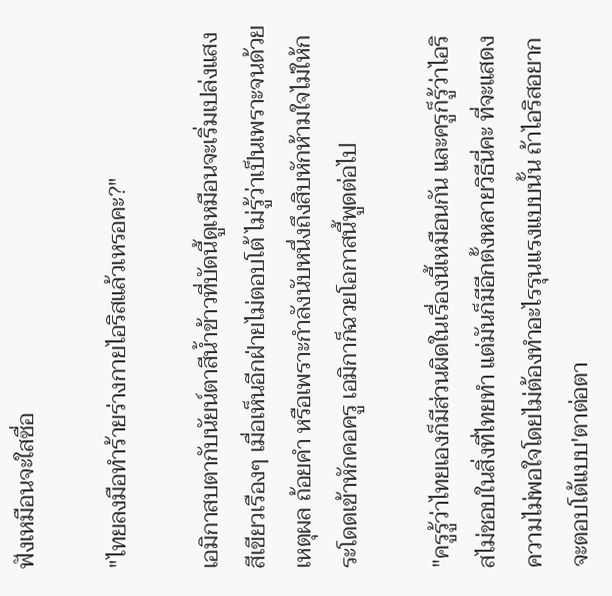ฟังเหมือนจะใสซื่อ

"ไทยลงมือทำร้ายร่างกายไอริสแล้วเหรอคะ?"

เอมิกาสบตากับนัยน์ตาสีน้ำข้าวที่บัดนี้ดูเหมือนจะเริ่มเปล่งแสงสีเขียวเรืองๆ เมื่อเห็นอีกฝ่ายไม่ตอบโต้ ไม่รู้ว่าเป็นเพราะจนด้วยเหตุผล ถ้อยคำ หรือเพราะกำลังนับหนึ่งถึงสิบหักห้ามใจไม่ให้กระโดดเข้าหักคอครู เอมิกาก็ฉวยโอกาสนี้พูดต่อไป

"ครูรู้ว่าไทยเองก็มีส่วนผิดในเรื่องนี้เหมือนกัน และครูก็รู้ว่าไอริสไม่ชอบในสิ่งที่ไทยทำ แต่มันก็มีอีกตั้งหลายวิธีนี่คะ ที่จะแสดงความไม่พอใจโดยไม่ต้องทำอะไรรุนแรงแบบนั้น ถ้าไอริสอยากจะตอบโต้แบบ'ตาต่อตา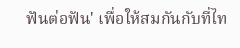ฟันต่อฟัน' เพื่อให้สมกันกับที่ไท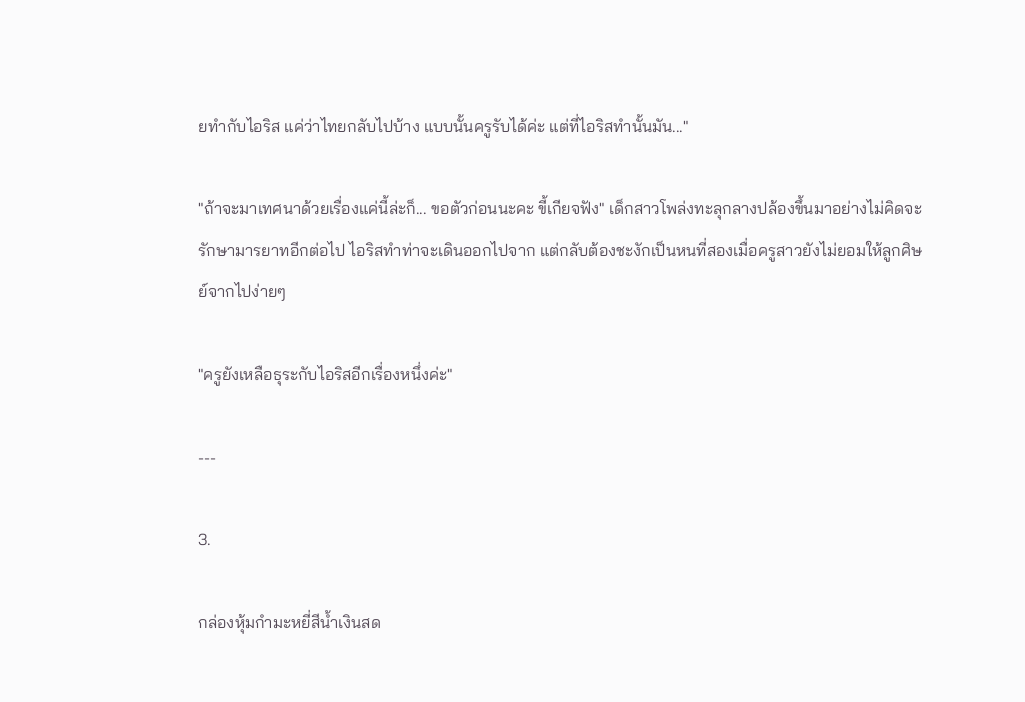ยทำกับไอริส แค่ว่าไทยกลับไปบ้าง แบบนั้นครูรับได้ค่ะ แต่ที่ไอริสทำนั้นมัน..."

"ถ้าจะมาเทศนาด้วยเรื่องแค่นี้ล่ะก็... ขอตัวก่อนนะคะ ขี้เกียจฟัง" เด็กสาวโพล่งทะลุกลางปล้องขึ้นมาอย่างไม่คิดจะรักษามารยาทอีกต่อไป ไอริสทำท่าจะเดินออกไปจาก แต่กลับต้องชะงักเป็นหนที่สองเมื่อครูสาวยังไม่ยอมให้ลูกศิษย์จากไปง่ายๆ

"ครูยังเหลือธุระกับไอริสอีกเรื่องหนึ่งค่ะ"

---

3.

กล่องหุ้มกำมะหยี่สีน้ำเงินสด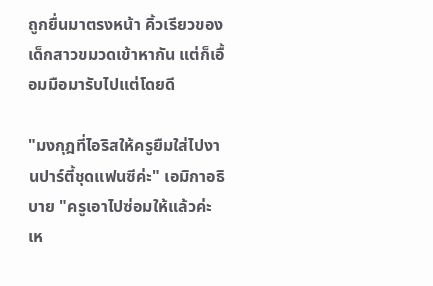ถูกยื่นมาตรงหน้า คิ้วเรียวของเด็กสาวขมวดเข้าหากัน แต่ก็เอื้อมมือมารับไปแต่โดยดี

"มงกุฎที่ไอริสให้ครูยืมใส่ไปงานปาร์ตี้ชุดแฟนซีค่ะ" เอมิกาอธิบาย "ครูเอาไปซ่อมให้แล้วค่ะ เห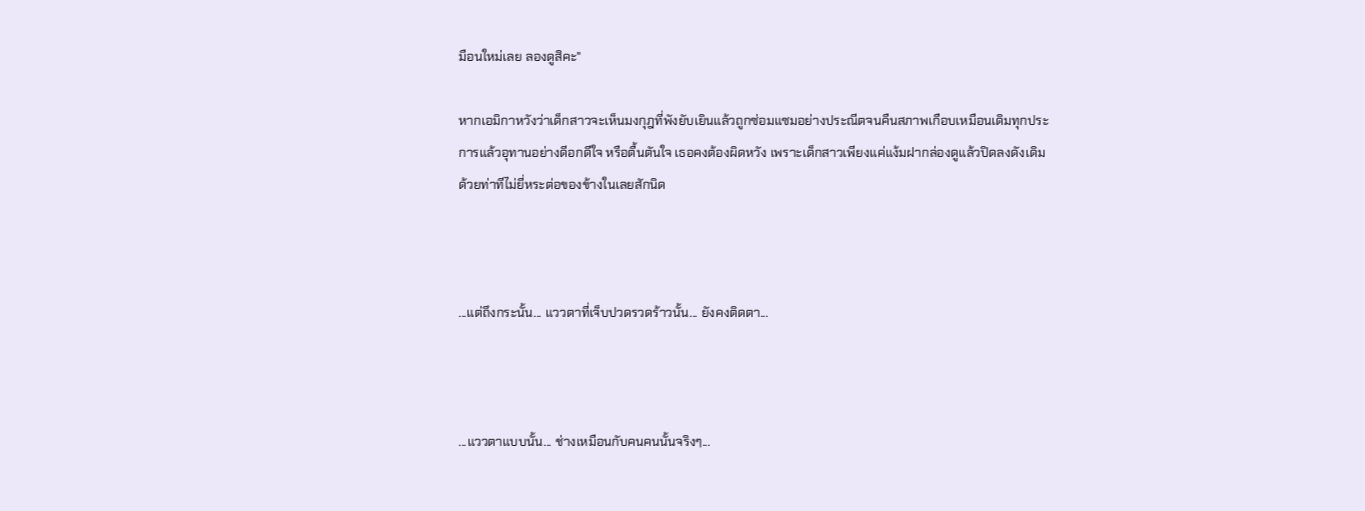มือนใหม่เลย ลองดูสิคะ"

หากเอมิกาหวังว่าเด็กสาวจะเห็นมงกุฎที่พังยับเยินแล้วถูกซ่อมแซมอย่างประณีตจนคืนสภาพเกือบเหมือนเดิมทุกประการแล้วอุทานอย่างดีอกดีใจ หรือตื้นตันใจ เธอคงต้องผิดหวัง เพราะเด็กสาวเพียงแค่แง้มฝากล่องดูแล้วปิดลงดังเดิมด้วยท่าทีไม่ยี่หระต่อของข้างในเลยสักนิด



...แต่ถึงกระนั้น... แววตาที่เจ็บปวดรวดร้าวนั้น... ยังคงติดตา...



...แววตาแบบนั้น... ช่างเหมือนกับคนคนนั้นจริงๆ...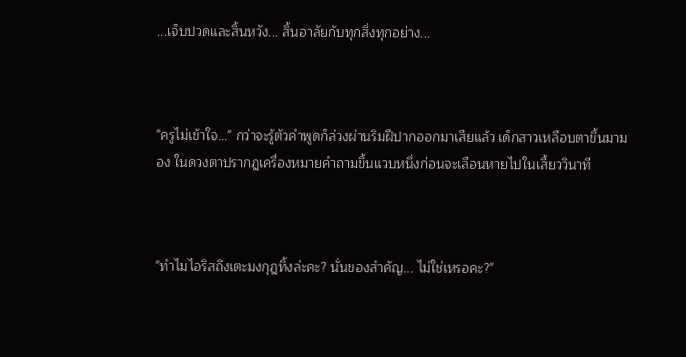...เจ็บปวดและสิ้นหวัง... สิ้นอาลัยกับทุกสิ่งทุกอย่าง...



"ครูไม่เข้าใจ..." กว่าจะรู้ตัวคำพูดก็ล่วงผ่านริมฝีปากออกมาเสียแล้ว เด็กสาวเหลือบตาขึ้นมามอง ในดวงตาปรากฎเครื่องหมายคำถามขึ้นแวบหนึ่งก่อนจะเลือนหายไปในเสี้ยววินาที



"ทำไมไอริสถึงเตะมงกุฎทิ้งล่ะคะ? นั่นของสำคัญ... ไม่ใช่เหรอคะ?"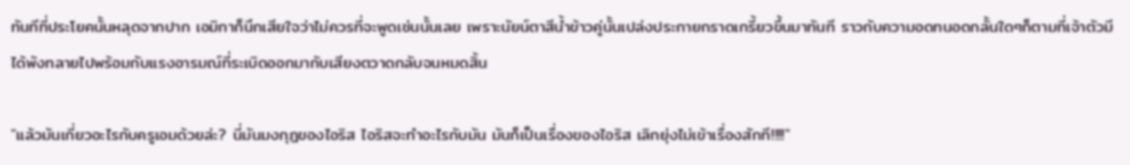ทันทีที่ประโยคนั้นหลุดจากปาก เอมิกาก็นึกเสียใจว่าไม่ควรที่จะพูดเช่นนั้นเลย เพราะนัยน์ตาสีน้ำข้าวคู่นั้นเปล่งประกายกราดเกรี้ยวขึ้นมาทันที ราวกับความอดทนอดกลั้นใดๆก็ตามที่เจ้าตัวมีได้พังทลายไปพร้อมกับแรงอารมณ์ที่ระเบิดออกมากับเสียงตวาดกลับจนหมดสิ้น

"แล้วมันเกี่ยวอะไรกับครูเอมด้วยล่ะ? นี่มันมงกุฎของไอริส ไอริสจะทำอะไรกับมัน มันก็เป็นเรื่องของไอริส เลิกยุ่งไม่เข้าเรื่องสักที!!!!"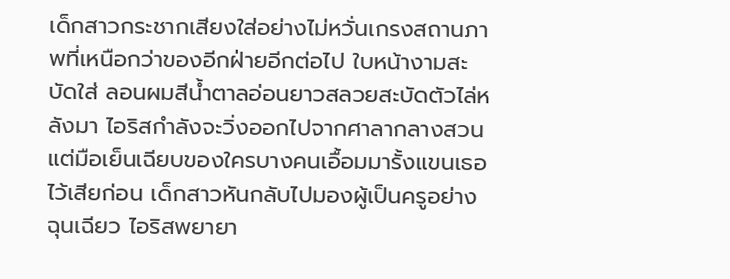เด็กสาวกระชากเสียงใส่อย่างไม่หวั่นเกรงสถานภาพที่เหนือกว่าของอีกฝ่ายอีกต่อไป ใบหน้างามสะบัดใส่ ลอนผมสีน้ำตาลอ่อนยาวสลวยสะบัดตัวไล่หลังมา ไอริสกำลังจะวิ่งออกไปจากศาลากลางสวน แต่มือเย็นเฉียบของใครบางคนเอื้อมมารั้งแขนเธอไว้เสียก่อน เด็กสาวหันกลับไปมองผู้เป็นครูอย่างฉุนเฉียว ไอริสพยายา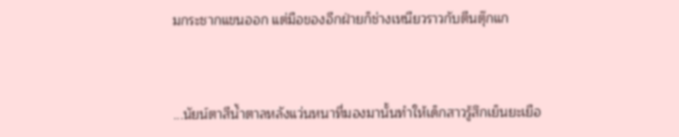มกระชากแขนออก แต่มือของอีกฝ่ายก็ช่างเหนียวราวกับตีนตุ๊กแก



...นัยน์ตาสีน้ำตาลหลังแว่นหนาที่มองมานั้นทำให้เด็กสาวรู้สึกเย็นยะเยือ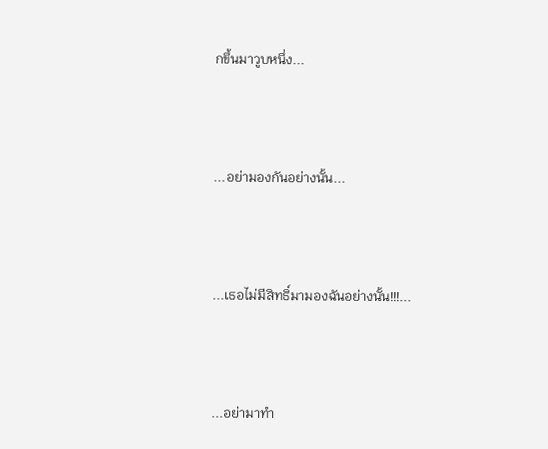กขึ้นมาวูบหนึ่ง...



...อย่ามองกันอย่างนั้น...



...เธอไม่มีสิทธิ์มามองฉันอย่างนั้น!!!...



...อย่ามาทำ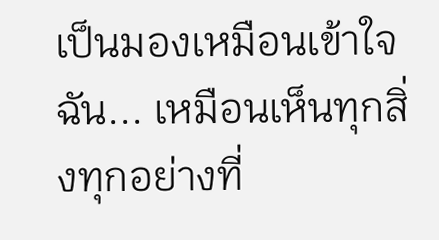เป็นมองเหมือนเข้าใจฉัน... เหมือนเห็นทุกสิ่งทุกอย่างที่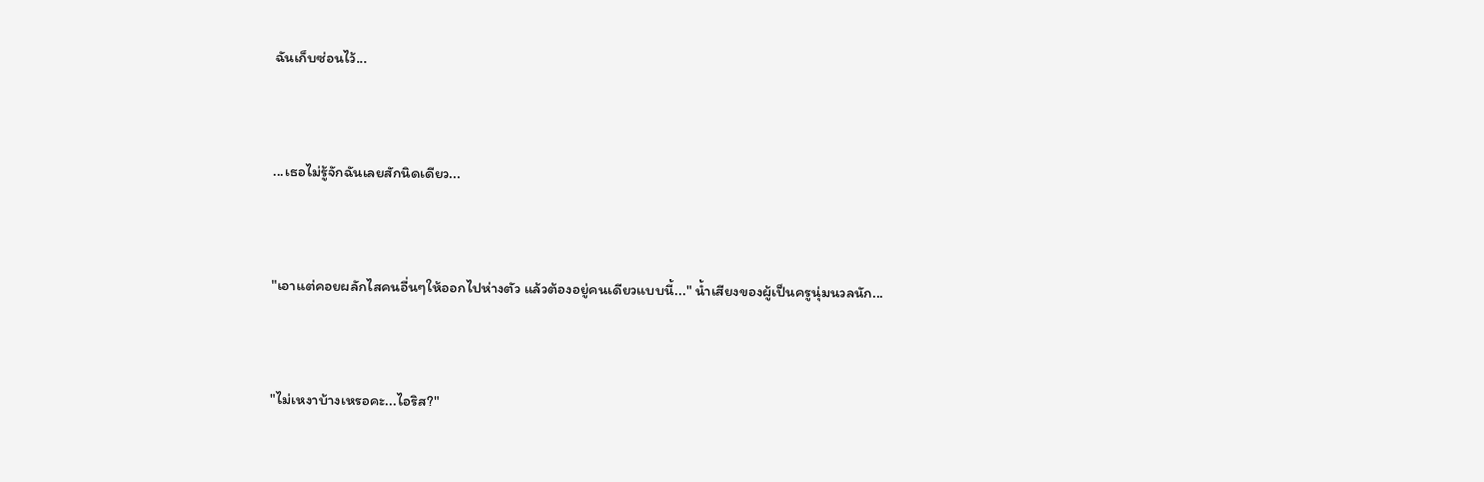ฉันเก็บซ่อนไว้...



...เธอไม่รู้จักฉันเลยสักนิดเดียว...



"เอาแต่คอยผลักไสคนอื่นๆให้ออกไปห่างตัว แล้วต้องอยู่คนเดียวแบบนี้..." น้ำเสียงของผู้เป็นครูนุ่มนวลนัก...



"ไม่เหงาบ้างเหรอคะ...ไอริส?"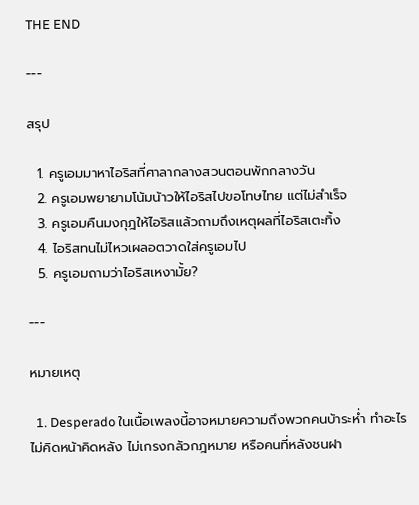THE END

---

สรุป

  1. ครูเอมมาหาไอริสที่ศาลากลางสวนตอนพักกลางวัน
  2. ครูเอมพยายามโน้มน้าวให้ไอริสไปขอโทษไทย แต่ไม่สำเร็จ
  3. ครูเอมคืนมงกุฎให้ไอริสแล้วถามถึงเหตุผลที่ไอริสเตะทิ้ง
  4. ไอริสทนไม่ไหวเผลอตวาดใส่ครูเอมไป
  5. ครูเอมถามว่าไอริสเหงามั้ย?

---

หมายเหตุ

  1. Desperado ในเนื้อเพลงนี้อาจหมายความถึงพวกคนบ้าระห่ำ ทำอะไรไม่คิดหน้าคิดหลัง ไม่เกรงกลัวกฎหมาย หรือคนที่หลังชนฝา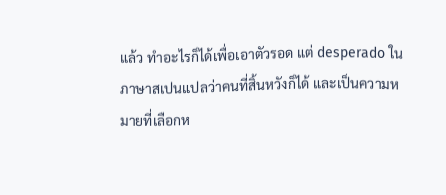แล้ว ทำอะไรก็ได้เพื่อเอาตัวรอด แต่ desperado ในภาษาสเปนแปลว่าคนที่สิ้นหวังก็ได้ และเป็นความหมายที่เลือกห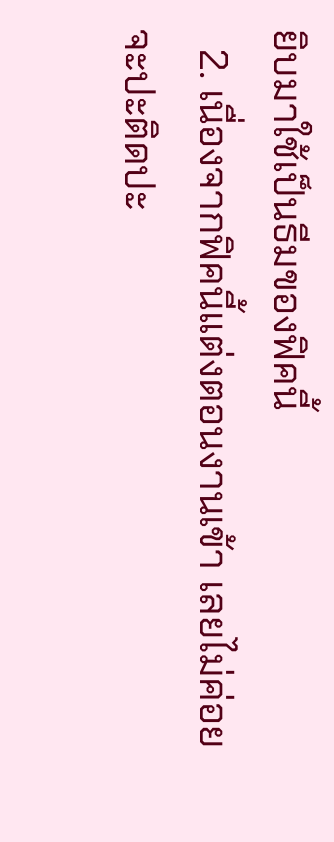ยิบมาใช้เป็นธีมของฟิคนี้
  2. เนื่องจากฟิคนี้แต่งตอนงานเข้า เลยไม่ค่อยจะปะติดปะ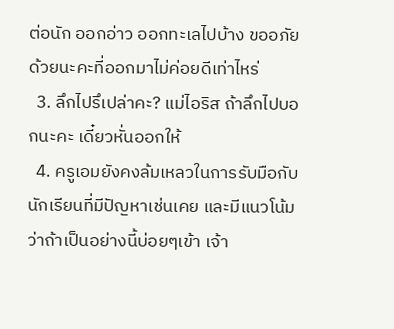ต่อนัก ออกอ่าว ออกทะเลไปบ้าง ขออภัยด้วยนะคะที่ออกมาไม่ค่อยดีเท่าไหร่
  3. ลึกไปรึเปล่าคะ? แม่ไอริส ถ้าลึกไปบอกนะคะ เดี๋ยวหั่นออกให้
  4. ครูเอมยังคงล้มเหลวในการรับมือกับนักเรียนที่มีปัญหาเช่นเคย และมีแนวโน้มว่าถ้าเป็นอย่างนี้บ่อยๆเข้า เจ้า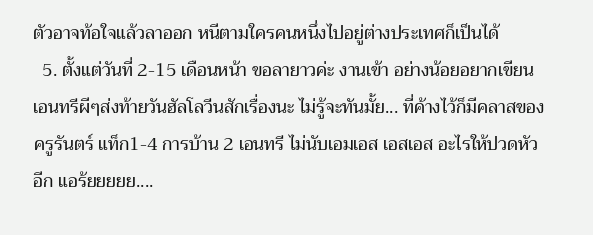ตัวอาจท้อใจแล้วลาออก หนีตามใครคนหนึ่งไปอยู่ต่างประเทศก็เป็นได้
  5. ตั้งแต่วันที่ 2-15 เดือนหน้า ขอลายาวค่ะ งานเข้า อย่างน้อยอยากเขียนเอนทรีผีๆส่งท้ายวันฮัลโลวีนสักเรื่องนะ ไม่รู้จะทันมั้ย... ที่ค้างไว้ก็มีคลาสของครูรันตร์ แท็ก1-4 การบ้าน 2 เอนทรี ไม่นับเอมเอส เอสเอส อะไรให้ปวดหัวอีก แอร้ยยยยย....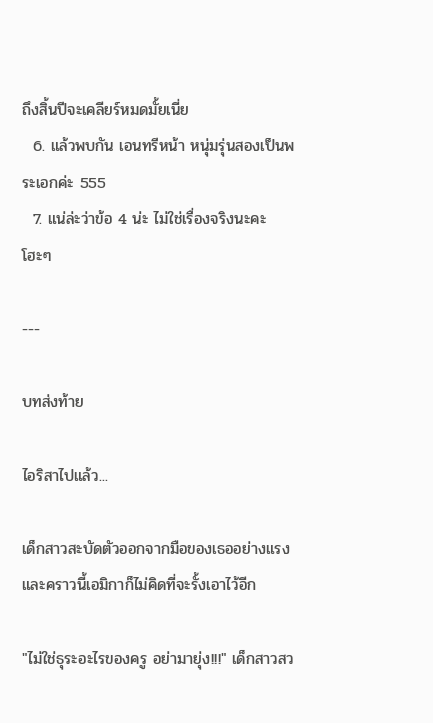ถึงสิ้นปีจะเคลียร์หมดมั้ยเนี่ย
  6. แล้วพบกัน เอนทรีหน้า หนุ่มรุ่นสองเป็นพระเอกค่ะ 555
  7. แน่ล่ะว่าข้อ 4 น่ะ ไม่ใช่เรื่องจริงนะคะ โฮะๆ

---

บทส่งท้าย

ไอริสาไปแล้ว...

เด็กสาวสะบัดตัวออกจากมือของเธออย่างแรง และคราวนี้เอมิกาก็ไม่คิดที่จะรั้งเอาไว้อีก

"ไม่ใช่ธุระอะไรของครู อย่ามายุ่ง!!!" เด็กสาวสว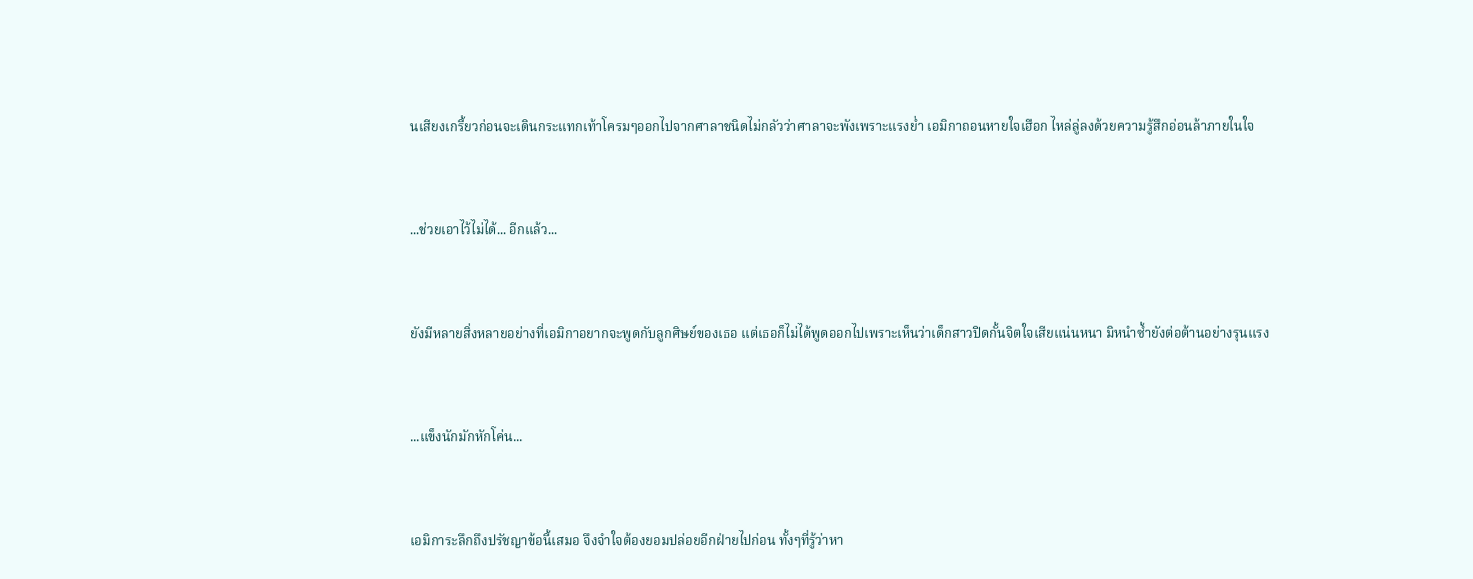นเสียงเกรี้ยวก่อนจะเดินกระแทกเท้าโครมๆออกไปจากศาลาชนิดไม่กลัวว่าศาลาจะพังเพราะแรงย่ำ เอมิกาถอนหายใจเฮือก ไหล่ลู่ลงด้วยความรู้สึกอ่อนล้าภายในใจ



...ช่วยเอาไว้ไม่ได้... อีกแล้ว...



ยังมีหลายสิ่งหลายอย่างที่เอมิกาอยากจะพูดกับลูกศิษย์ของเธอ แต่เธอก็ไม่ได้พูดออกไปเพราะเห็นว่าเด็กสาวปิดกั้นจิตใจเสียแน่นหนา มิหนำซ้ำยังต่อต้านอย่างรุนแรง



...แข็งนักมักหักโค่น...



เอมิการะลึกถึงปรัชญาข้อนี้เสมอ จึงจำใจต้องยอมปล่อยอีกฝ่ายไปก่อน ทั้งๆที่รู้ว่าหา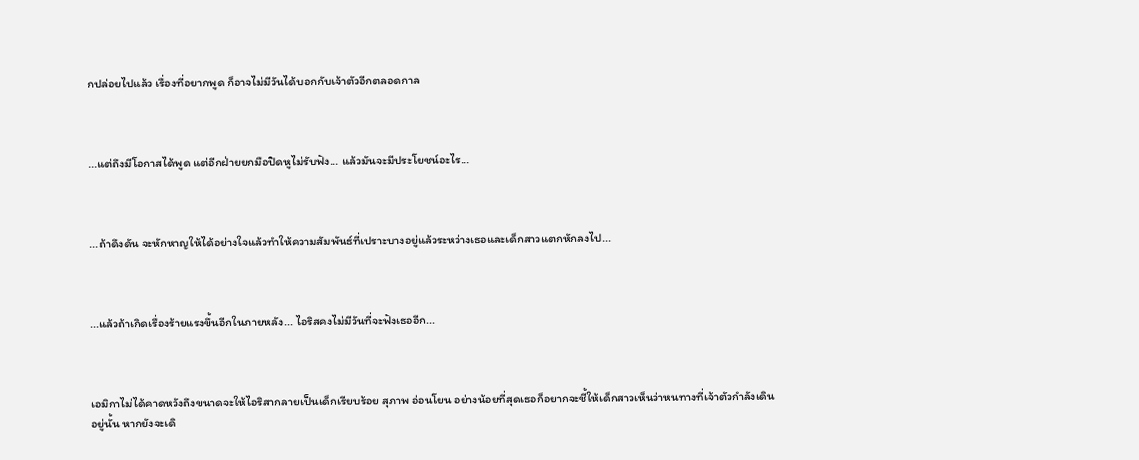กปล่อยไปแล้ว เรื่องที่อยากพูด ก็อาจไม่มีวันได้บอกกับเจ้าตัวอีกตลอดกาล



...แต่ถึงมีโอกาสได้พูด แต่อีกฝ่ายยกมือปิดหูไม่รับฟัง... แล้วมันจะมีประโยชน์อะไร...



...ถ้าดึงดัน จะหักหาญให้ได้อย่างใจแล้วทำให้ความสัมพันธ์ที่เปราะบางอยู่แล้วระหว่างเธอและเด็กสาวแตกหักลงไป...



...แล้วถ้าเกิดเรื่องร้ายแรงขึ้นอีกในภายหลัง... ไอริสคงไม่มีวันที่จะฟังเธออีก...



เอมิกาไม่ได้คาดหวังถึงขนาดจะให้ไอริสากลายเป็นเด็กเรียบร้อย สุภาพ อ่อนโยน อย่างน้อยที่สุดเธอก็อยากจะชี้ให้เด็กสาวเห็นว่าหนทางที่เจ้าตัวกำลังเดินอยู่นั้น หากยังจะเดิ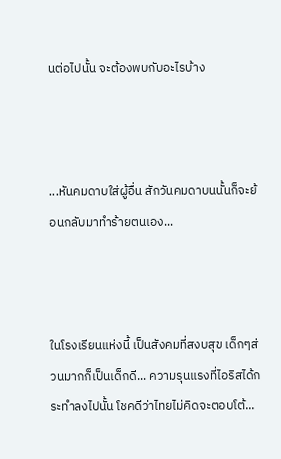นต่อไปนั้น จะต้องพบกับอะไรบ้าง



...หันคมดาบใส่ผู้อื่น สักวันคมดาบนนั้นก็จะย้อนกลับมาทำร้ายตนเอง...



ในโรงเรียนแห่งนี้ เป็นสังคมที่สงบสุข เด็กๆส่วนมากก็เป็นเด็กดี... ความรุนแรงที่ไอริสได้กระทำลงไปนั้น โชคดีว่าไทยไม่คิดจะตอบโต้...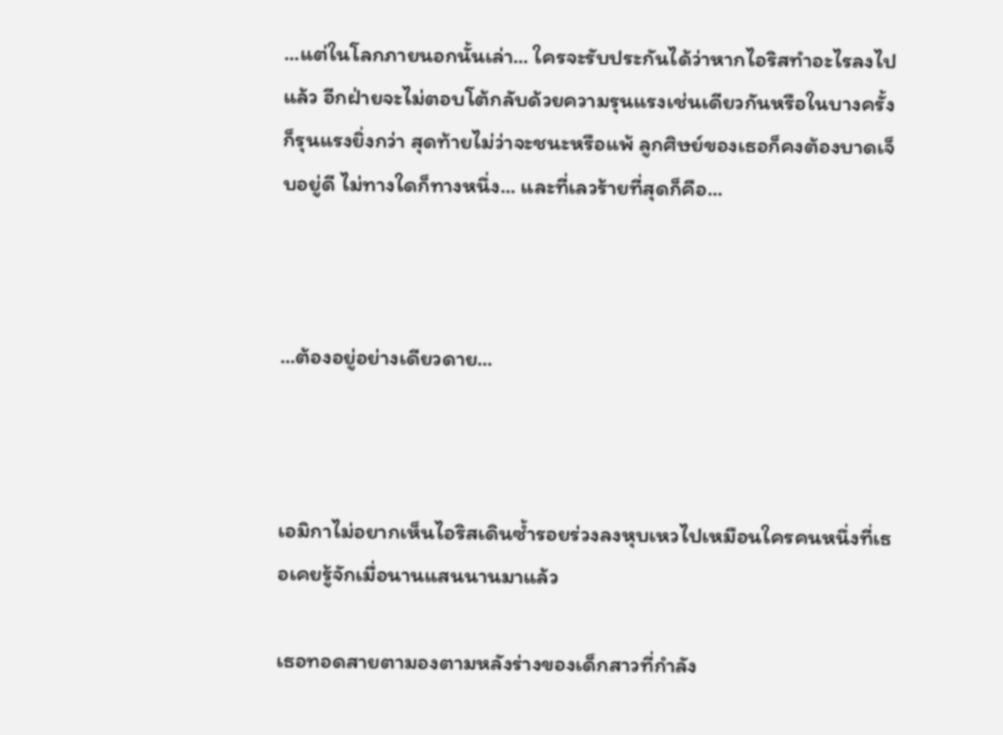...แต่ในโลกภายนอกนั้นเล่า... ใครจะรับประกันได้ว่าหากไอริสทำอะไรลงไปแล้ว อีกฝ่ายจะไม่ตอบโต้กลับด้วยความรุนแรงเช่นเดียวกันหรือในบางครั้งก็รุนแรงยิ่งกว่า สุดท้ายไม่ว่าจะชนะหรือแพ้ ลูกศิษย์ของเธอก็คงต้องบาดเจ็บอยู่ดี ไม่ทางใดก็ทางหนึ่ง... และที่เลวร้ายที่สุดก็คือ...



...ต้องอยู่อย่างเดียวดาย...



เอมิกาไม่อยากเห็นไอริสเดินซ้ำรอยร่วงลงหุบเหวไปเหมือนใครคนหนึ่งที่เธอเคยรู้จักเมื่อนานแสนนานมาแล้ว

เธอทอดสายตามองตามหลังร่างของเด็กสาวที่กำลัง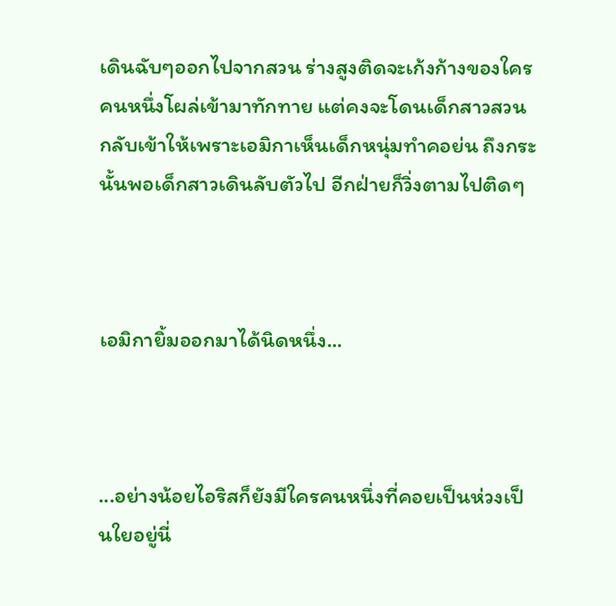เดินฉับๆออกไปจากสวน ร่างสูงติดจะเก้งก้างของใครคนหนึ่งโผล่เข้ามาทักทาย แต่คงจะโดนเด็กสาวสวนกลับเข้าให้เพราะเอมิกาเห็นเด็กหนุ่มทำคอย่น ถึงกระนั้นพอเด็กสาวเดินลับตัวไป อีกฝ่ายก็วิ่งตามไปติดๆ



เอมิกายิ้มออกมาได้นิดหนึ่ง...



...อย่างน้อยไอริสก็ยังมีใครคนหนึ่งที่คอยเป็นห่วงเป็นใยอยู่นี่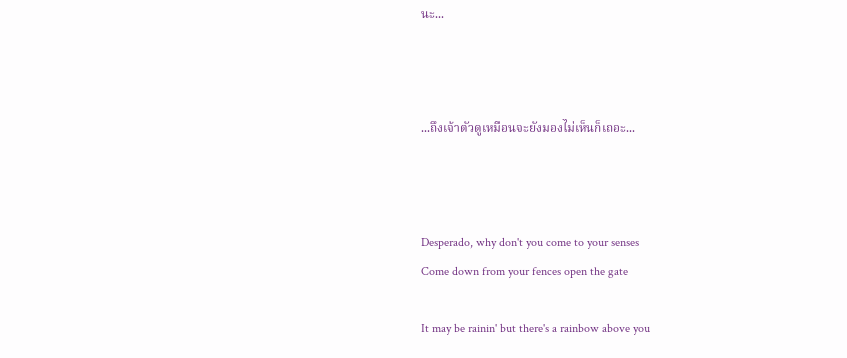นะ...



...ถึงเจ้าตัวดูเหมือนจะยังมองไม่เห็นก็เถอะ...



Desperado, why don't you come to your senses
Come down from your fences open the gate

It may be rainin' but there's a rainbow above you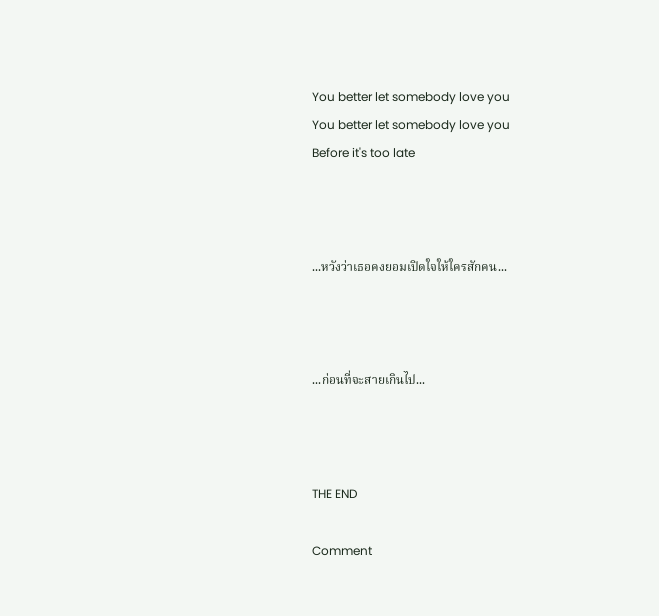You better let somebody love you
You better let somebody love you
Before it's too late



...หวังว่าเธอคงยอมเปิดใจให้ใครสักคน...



...ก่อนที่จะสายเกินไป...



THE END

Comment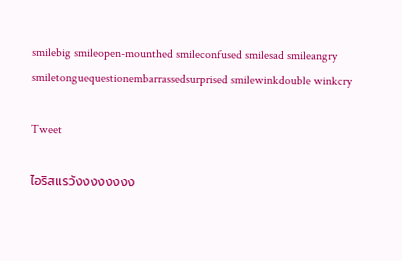smilebig smileopen-mounthed smileconfused smilesad smileangry smiletonguequestionembarrassedsurprised smilewinkdouble winkcry

Tweet

ไอริสเเรว้งงงงงงงง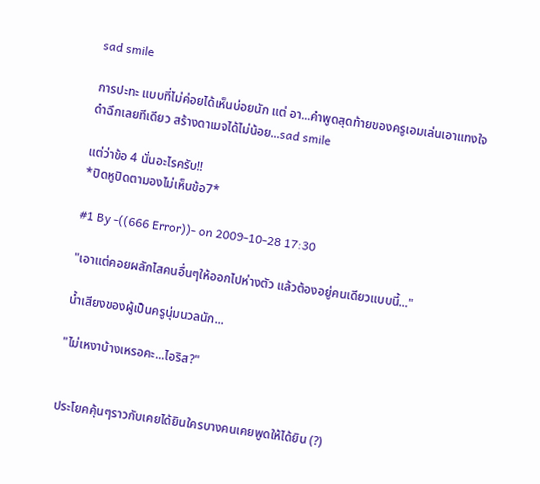sad smile

การปะทะ แบบที่ไม่ค่อยได้เห็นบ่อยนัก แต่ อา...คำพูดสุดท้ายของครูเอมเล่นเอาแทงใจดำฉึกเลยทีเดียว สร้างดาเมจได้ไม่น้อย...sad smile

แต่ว่าข้อ 4 นั่นอะไรครับ!!
*ปิดหูปิดตามองไม่เห็นข้อ7*

#1 By -((666 Error))- on 2009-10-28 17:30

"เอาแต่คอยผลักไสคนอื่นๆให้ออกไปห่างตัว แล้วต้องอยู่คนเดียวแบบนี้..."

น้ำเสียงของผู้เป็นครูนุ่มนวลนัก...

"ไม่เหงาบ้างเหรอคะ...ไอริส?"


ประโยคคุ้นๆราวกับเคยได้ยินใครบางคนเคยพูดให้ได้ยิน (?)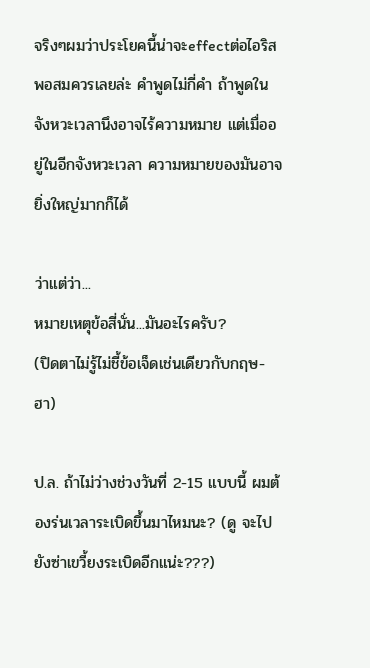จริงๆผมว่าประโยคนี้น่าจะeffectต่อไอริสพอสมควรเลยล่ะ คำพูดไม่กี่คำ ถ้าพูดในจังหวะเวลานึงอาจไร้ความหมาย แต่เมื่ออยู่ในอีกจังหวะเวลา ความหมายของมันอาจยิ่งใหญ่มากก็ได้

ว่าแต่ว่า...
หมายเหตุข้อสี่นั่น...มันอะไรครับ?
(ปิดตาไม่รู้ไม่ชี้ข้อเจ็ดเช่นเดียวกับกฤษ-ฮา)

ป.ล. ถ้าไม่ว่างช่วงวันที่ 2-15 แบบนี้ ผมต้องร่นเวลาระเบิดขึ้นมาไหมนะ? (ดู จะไปยังซ่าเขวี้ยงระเบิดอีกแน่ะ???)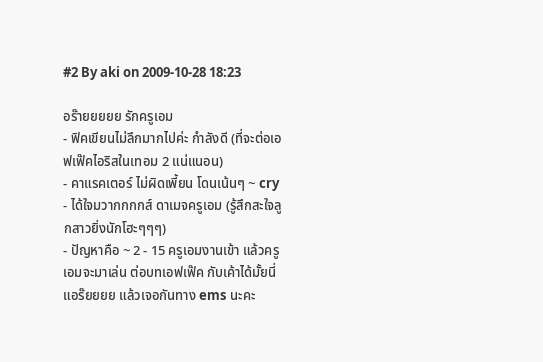#2 By aki on 2009-10-28 18:23

อร๊ายยยยย รักครูเอม
- ฟิคเขียนไม่ลึกมากไปค่ะ กำลังดี (ที่จะต่อเอฟเฟ๊คไอริสในเทอม 2 แน่แนอน)
- คาแรคเตอร์ ไม่ผิดเพี้ยน โดนเน้นๆ ~ cry
- ได้ใจมวากกกกส์ ดาเมจครูเอม (รู้สึกสะใจลูกสาวยิ่งนักโฮะๆๆๆ)
- ปัญหาคือ ~ 2 - 15 ครูเอมงานเข้า แล้วครูเอมจะมาเล่น ต่อบทเอฟเฟ๊ค กับเค้าได้มั้ยนี่ แอร๊ยยยย แล้วเจอกันทาง ems นะคะ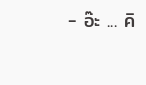- อ๊ะ ... คิ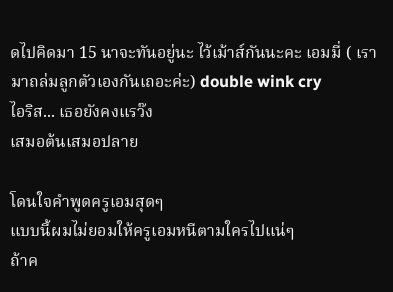ดไปคิดมา 15 นาจะทันอยู่นะ ไว้เม้าส์กันนะคะ เอมมี่ ( เรามาถล่มลูกตัวเองกันเถอะค่ะ) double wink cry
ไอริส... เธอยังคงแรว๊ง
เสมอต้นเสมอปลาย

โดนใจคำพูดครูเอมสุดๆ
แบบนี้ผมไม่ยอมให้ครูเอมหนีตามใครไปแน่ๆ
ถ้าค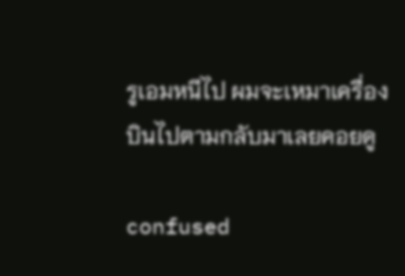รูเอมหนีไป ผมจะเหมาเครื่องบินไปตามกลับมาเลยคอยดู

confused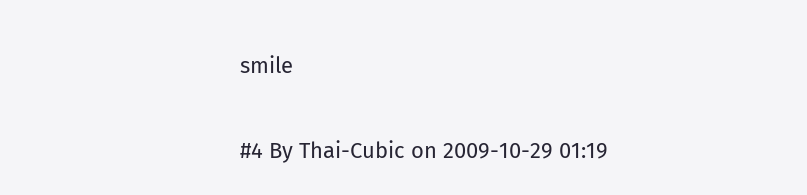smile

#4 By Thai-Cubic on 2009-10-29 01:19